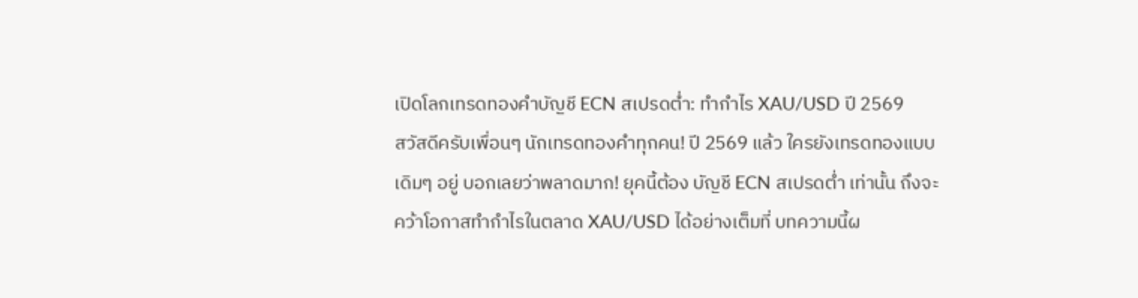เปิดโลกเทรดทองคำบัญชี ECN สเปรดต่ำ: ทำกำไร XAU/USD ปี 2569
สวัสดีครับเพื่อนๆ นักเทรดทองคำทุกคน! ปี 2569 แล้ว ใครยังเทรดทองแบบเดิมๆ อยู่ บอกเลยว่าพลาดมาก! ยุคนี้ต้อง บัญชี ECN สเปรดต่ำ เท่านั้น ถึงจะคว้าโอกาสทำกำไรในตลาด XAU/USD ได้อย่างเต็มที่ บทความนี้ผ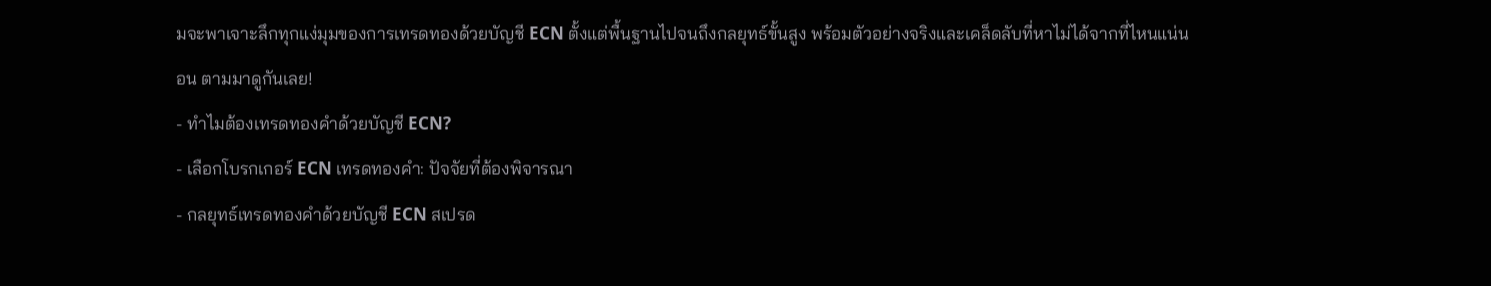มจะพาเจาะลึกทุกแง่มุมของการเทรดทองด้วยบัญชี ECN ตั้งแต่พื้นฐานไปจนถึงกลยุทธ์ขั้นสูง พร้อมตัวอย่างจริงและเคล็ดลับที่หาไม่ได้จากที่ไหนแน่นอน ตามมาดูกันเลย!
- ทำไมต้องเทรดทองคำด้วยบัญชี ECN?
- เลือกโบรกเกอร์ ECN เทรดทองคำ: ปัจจัยที่ต้องพิจารณา
- กลยุทธ์เทรดทองคำด้วยบัญชี ECN สเปรด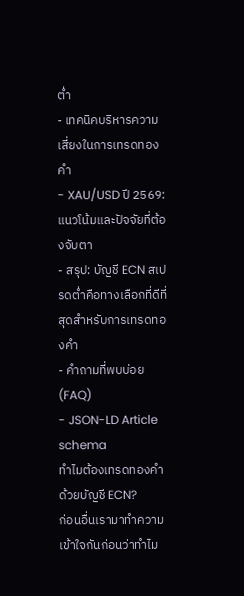ต่ำ
- เทคนิคบริหารความเสี่ยงในการเทรดทองคำ
- XAU/USD ปี 2569: แนวโน้มและปัจจัยที่ต้องจับตา
- สรุป: บัญชี ECN สเปรดต่ำคือทางเลือกที่ดีที่สุดสำหรับการเทรดทองคำ
- คำถามที่พบบ่อย (FAQ)
- JSON-LD Article schema
ทำไมต้องเทรดทองคำด้วยบัญชี ECN?
ก่อนอื่นเรามาทำความเข้าใจกันก่อนว่าทำไม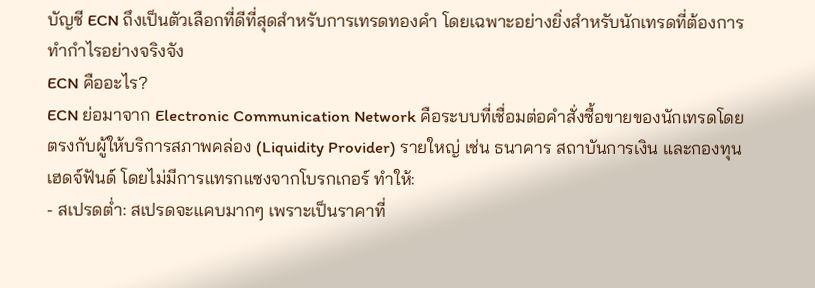บัญชี ECN ถึงเป็นตัวเลือกที่ดีที่สุดสำหรับการเทรดทองคำ โดยเฉพาะอย่างยิ่งสำหรับนักเทรดที่ต้องการทำกำไรอย่างจริงจัง
ECN คืออะไร?
ECN ย่อมาจาก Electronic Communication Network คือระบบที่เชื่อมต่อคำสั่งซื้อขายของนักเทรดโดยตรงกับผู้ให้บริการสภาพคล่อง (Liquidity Provider) รายใหญ่ เช่น ธนาคาร สถาบันการเงิน และกองทุนเฮดจ์ฟันด์ โดยไม่มีการแทรกแซงจากโบรกเกอร์ ทำให้:
- สเปรดต่ำ: สเปรดจะแคบมากๆ เพราะเป็นราคาที่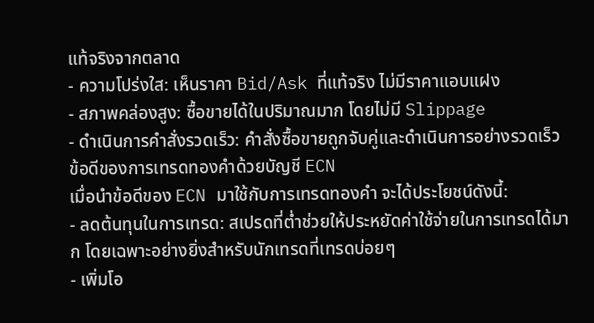แท้จริงจากตลาด
- ความโปร่งใส: เห็นราคา Bid/Ask ที่แท้จริง ไม่มีราคาแอบแฝง
- สภาพคล่องสูง: ซื้อขายได้ในปริมาณมาก โดยไม่มี Slippage
- ดำเนินการคำสั่งรวดเร็ว: คำสั่งซื้อขายถูกจับคู่และดำเนินการอย่างรวดเร็ว
ข้อดีของการเทรดทองคำด้วยบัญชี ECN
เมื่อนำข้อดีของ ECN มาใช้กับการเทรดทองคำ จะได้ประโยชน์ดังนี้:
- ลดต้นทุนในการเทรด: สเปรดที่ต่ำช่วยให้ประหยัดค่าใช้จ่ายในการเทรดได้มาก โดยเฉพาะอย่างยิ่งสำหรับนักเทรดที่เทรดบ่อยๆ
- เพิ่มโอ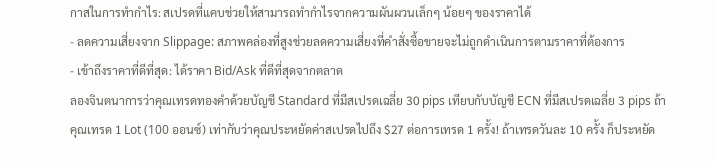กาสในการทำกำไร: สเปรดที่แคบช่วยให้สามารถทำกำไรจากความผันผวนเล็กๆ น้อยๆ ของราคาได้
- ลดความเสี่ยงจาก Slippage: สภาพคล่องที่สูงช่วยลดความเสี่ยงที่คำสั่งซื้อขายจะไม่ถูกดำเนินการตามราคาที่ต้องการ
- เข้าถึงราคาที่ดีที่สุด: ได้ราคา Bid/Ask ที่ดีที่สุดจากตลาด
ลองจินตนาการว่าคุณเทรดทองคำด้วยบัญชี Standard ที่มีสเปรดเฉลี่ย 30 pips เทียบกับบัญชี ECN ที่มีสเปรดเฉลี่ย 3 pips ถ้าคุณเทรด 1 Lot (100 ออนซ์) เท่ากับว่าคุณประหยัดค่าสเปรดไปถึง $27 ต่อการเทรด 1 ครั้ง! ถ้าเทรดวันละ 10 ครั้ง ก็ประหยัด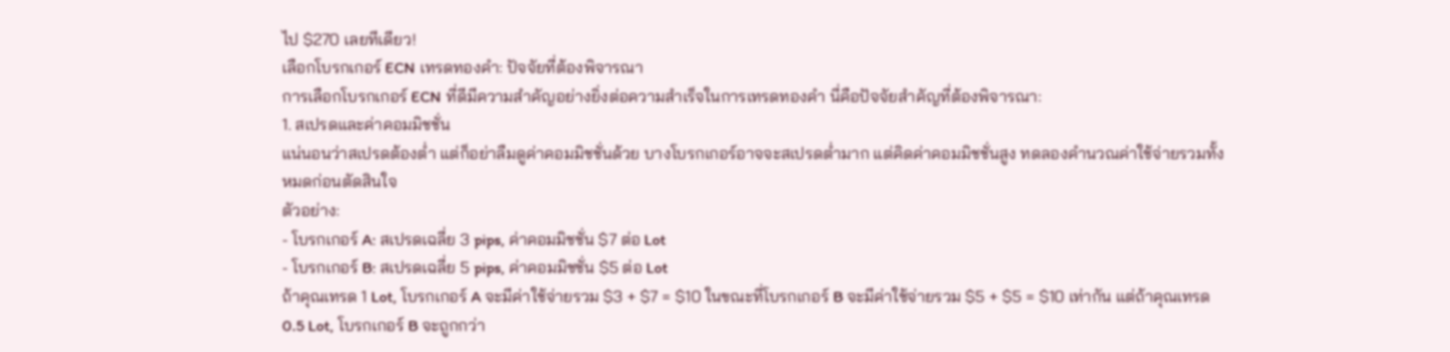ไป $270 เลยทีเดียว!
เลือกโบรกเกอร์ ECN เทรดทองคำ: ปัจจัยที่ต้องพิจารณา
การเลือกโบรกเกอร์ ECN ที่ดีมีความสำคัญอย่างยิ่งต่อความสำเร็จในการเทรดทองคำ นี่คือปัจจัยสำคัญที่ต้องพิจารณา:
1. สเปรดและค่าคอมมิชชั่น
แน่นอนว่าสเปรดต้องต่ำ แต่ก็อย่าลืมดูค่าคอมมิชชั่นด้วย บางโบรกเกอร์อาจจะสเปรดต่ำมาก แต่คิดค่าคอมมิชชั่นสูง ทดลองคำนวณค่าใช้จ่ายรวมทั้งหมดก่อนตัดสินใจ
ตัวอย่าง:
- โบรกเกอร์ A: สเปรดเฉลี่ย 3 pips, ค่าคอมมิชชั่น $7 ต่อ Lot
- โบรกเกอร์ B: สเปรดเฉลี่ย 5 pips, ค่าคอมมิชชั่น $5 ต่อ Lot
ถ้าคุณเทรด 1 Lot, โบรกเกอร์ A จะมีค่าใช้จ่ายรวม $3 + $7 = $10 ในขณะที่โบรกเกอร์ B จะมีค่าใช้จ่ายรวม $5 + $5 = $10 เท่ากัน แต่ถ้าคุณเทรด 0.5 Lot, โบรกเกอร์ B จะถูกกว่า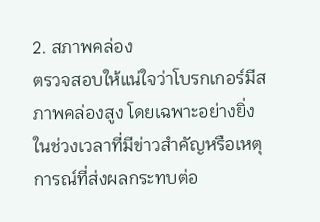2. สภาพคล่อง
ตรวจสอบให้แน่ใจว่าโบรกเกอร์มีสภาพคล่องสูง โดยเฉพาะอย่างยิ่งในช่วงเวลาที่มีข่าวสำคัญหรือเหตุการณ์ที่ส่งผลกระทบต่อ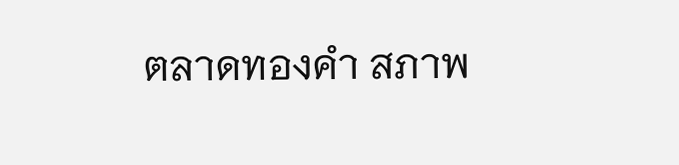ตลาดทองคำ สภาพ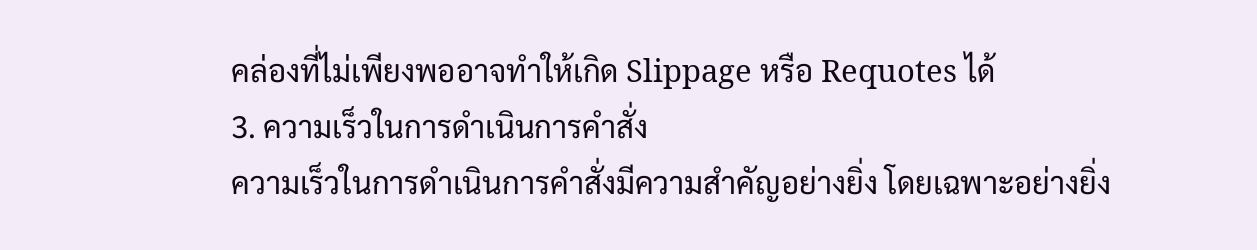คล่องที่ไม่เพียงพออาจทำให้เกิด Slippage หรือ Requotes ได้
3. ความเร็วในการดำเนินการคำสั่ง
ความเร็วในการดำเนินการคำสั่งมีความสำคัญอย่างยิ่ง โดยเฉพาะอย่างยิ่ง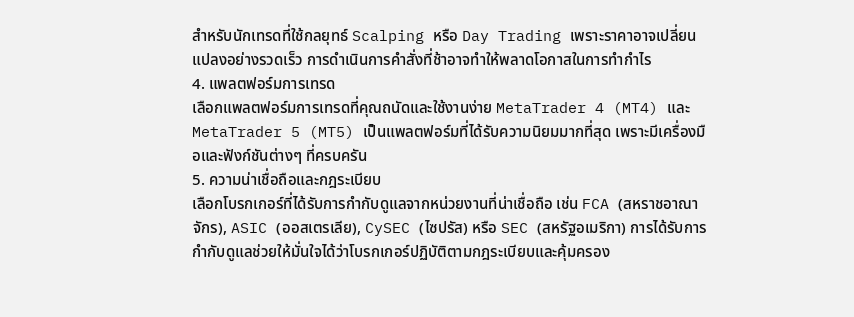สำหรับนักเทรดที่ใช้กลยุทธ์ Scalping หรือ Day Trading เพราะราคาอาจเปลี่ยนแปลงอย่างรวดเร็ว การดำเนินการคำสั่งที่ช้าอาจทำให้พลาดโอกาสในการทำกำไร
4. แพลตฟอร์มการเทรด
เลือกแพลตฟอร์มการเทรดที่คุณถนัดและใช้งานง่าย MetaTrader 4 (MT4) และ MetaTrader 5 (MT5) เป็นแพลตฟอร์มที่ได้รับความนิยมมากที่สุด เพราะมีเครื่องมือและฟังก์ชันต่างๆ ที่ครบครัน
5. ความน่าเชื่อถือและกฎระเบียบ
เลือกโบรกเกอร์ที่ได้รับการกำกับดูแลจากหน่วยงานที่น่าเชื่อถือ เช่น FCA (สหราชอาณาจักร), ASIC (ออสเตรเลีย), CySEC (ไซปรัส) หรือ SEC (สหรัฐอเมริกา) การได้รับการกำกับดูแลช่วยให้มั่นใจได้ว่าโบรกเกอร์ปฏิบัติตามกฎระเบียบและคุ้มครอง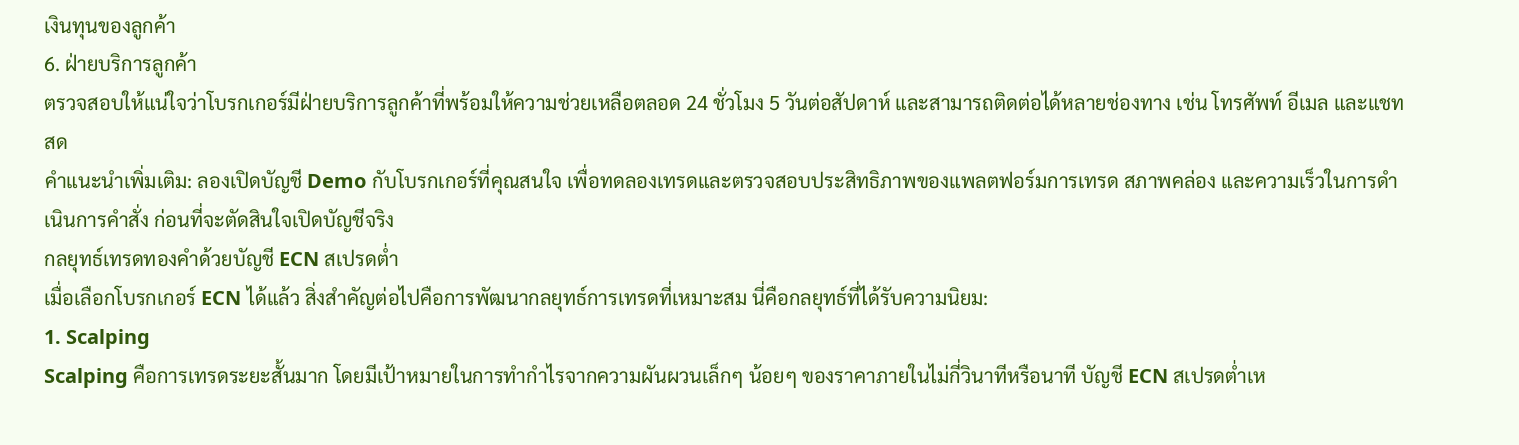เงินทุนของลูกค้า
6. ฝ่ายบริการลูกค้า
ตรวจสอบให้แน่ใจว่าโบรกเกอร์มีฝ่ายบริการลูกค้าที่พร้อมให้ความช่วยเหลือตลอด 24 ชั่วโมง 5 วันต่อสัปดาห์ และสามารถติดต่อได้หลายช่องทาง เช่น โทรศัพท์ อีเมล และแชทสด
คำแนะนำเพิ่มเติม: ลองเปิดบัญชี Demo กับโบรกเกอร์ที่คุณสนใจ เพื่อทดลองเทรดและตรวจสอบประสิทธิภาพของแพลตฟอร์มการเทรด สภาพคล่อง และความเร็วในการดำเนินการคำสั่ง ก่อนที่จะตัดสินใจเปิดบัญชีจริง
กลยุทธ์เทรดทองคำด้วยบัญชี ECN สเปรดต่ำ
เมื่อเลือกโบรกเกอร์ ECN ได้แล้ว สิ่งสำคัญต่อไปคือการพัฒนากลยุทธ์การเทรดที่เหมาะสม นี่คือกลยุทธ์ที่ได้รับความนิยม:
1. Scalping
Scalping คือการเทรดระยะสั้นมาก โดยมีเป้าหมายในการทำกำไรจากความผันผวนเล็กๆ น้อยๆ ของราคาภายในไม่กี่วินาทีหรือนาที บัญชี ECN สเปรดต่ำเห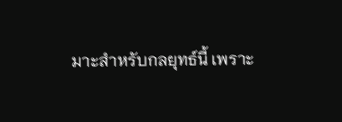มาะสำหรับกลยุทธ์นี้ เพราะ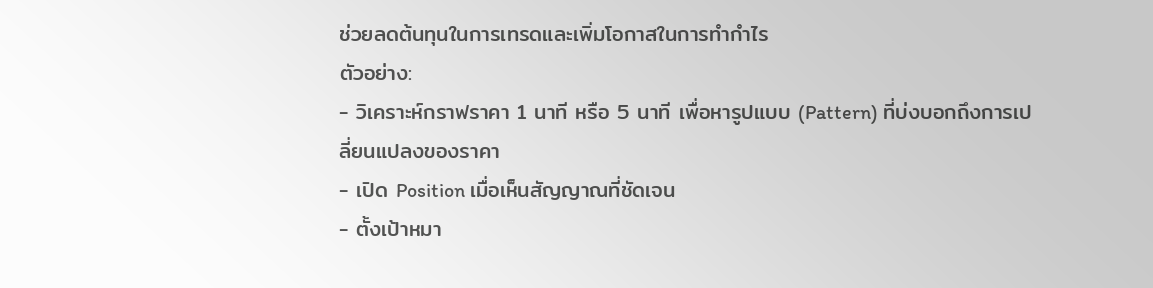ช่วยลดต้นทุนในการเทรดและเพิ่มโอกาสในการทำกำไร
ตัวอย่าง:
- วิเคราะห์กราฟราคา 1 นาที หรือ 5 นาที เพื่อหารูปแบบ (Pattern) ที่บ่งบอกถึงการเปลี่ยนแปลงของราคา
- เปิด Position เมื่อเห็นสัญญาณที่ชัดเจน
- ตั้งเป้าหมา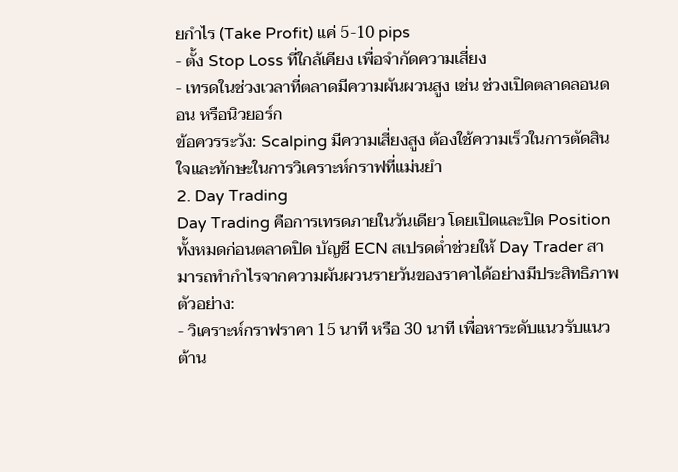ยกำไร (Take Profit) แค่ 5-10 pips
- ตั้ง Stop Loss ที่ใกล้เคียง เพื่อจำกัดความเสี่ยง
- เทรดในช่วงเวลาที่ตลาดมีความผันผวนสูง เช่น ช่วงเปิดตลาดลอนดอน หรือนิวยอร์ก
ข้อควรระวัง: Scalping มีความเสี่ยงสูง ต้องใช้ความเร็วในการตัดสินใจและทักษะในการวิเคราะห์กราฟที่แม่นยำ
2. Day Trading
Day Trading คือการเทรดภายในวันเดียว โดยเปิดและปิด Position ทั้งหมดก่อนตลาดปิด บัญชี ECN สเปรดต่ำช่วยให้ Day Trader สามารถทำกำไรจากความผันผวนรายวันของราคาได้อย่างมีประสิทธิภาพ
ตัวอย่าง:
- วิเคราะห์กราฟราคา 15 นาที หรือ 30 นาที เพื่อหาระดับแนวรับแนวต้าน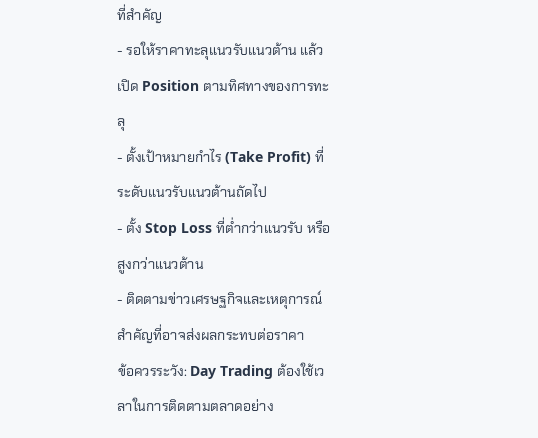ที่สำคัญ
- รอให้ราคาทะลุแนวรับแนวต้าน แล้วเปิด Position ตามทิศทางของการทะลุ
- ตั้งเป้าหมายกำไร (Take Profit) ที่ระดับแนวรับแนวต้านถัดไป
- ตั้ง Stop Loss ที่ต่ำกว่าแนวรับ หรือสูงกว่าแนวต้าน
- ติดตามข่าวเศรษฐกิจและเหตุการณ์สำคัญที่อาจส่งผลกระทบต่อราคา
ข้อควรระวัง: Day Trading ต้องใช้เวลาในการติดตามตลาดอย่าง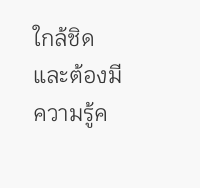ใกล้ชิด และต้องมีความรู้ค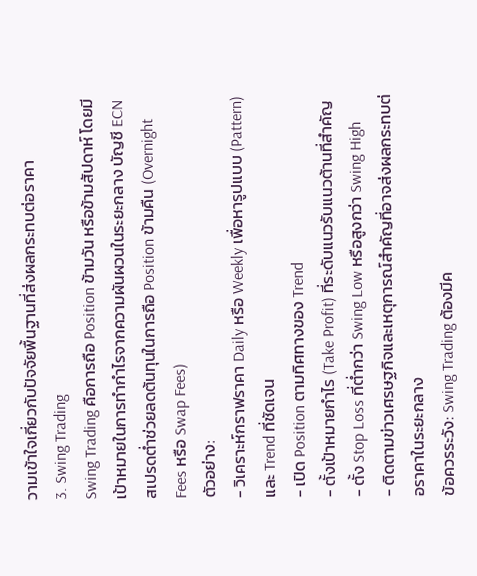วามเข้าใจเกี่ยวกับปัจจัยพื้นฐานที่ส่งผลกระทบต่อราคา
3. Swing Trading
Swing Trading คือการถือ Position ข้ามวัน หรือข้ามสัปดาห์ โดยมีเป้าหมายในการทำกำไรจากความผันผวนในระยะกลาง บัญชี ECN สเปรดต่ำช่วยลดต้นทุนในการถือ Position ข้ามคืน (Overnight Fees หรือ Swap Fees)
ตัวอย่าง:
- วิเคราะห์กราฟราคา Daily หรือ Weekly เพื่อหารูปแบบ (Pattern) และ Trend ที่ชัดเจน
- เปิด Position ตามทิศทางของ Trend
- ตั้งเป้าหมายกำไร (Take Profit) ที่ระดับแนวรับแนวต้านที่สำคัญ
- ตั้ง Stop Loss ที่ต่ำกว่า Swing Low หรือสูงกว่า Swing High
- ติดตามข่าวเศรษฐกิจและเหตุการณ์สำคัญที่อาจส่งผลกระทบต่อราคาในระยะกลาง
ข้อควรระวัง: Swing Trading ต้องมีค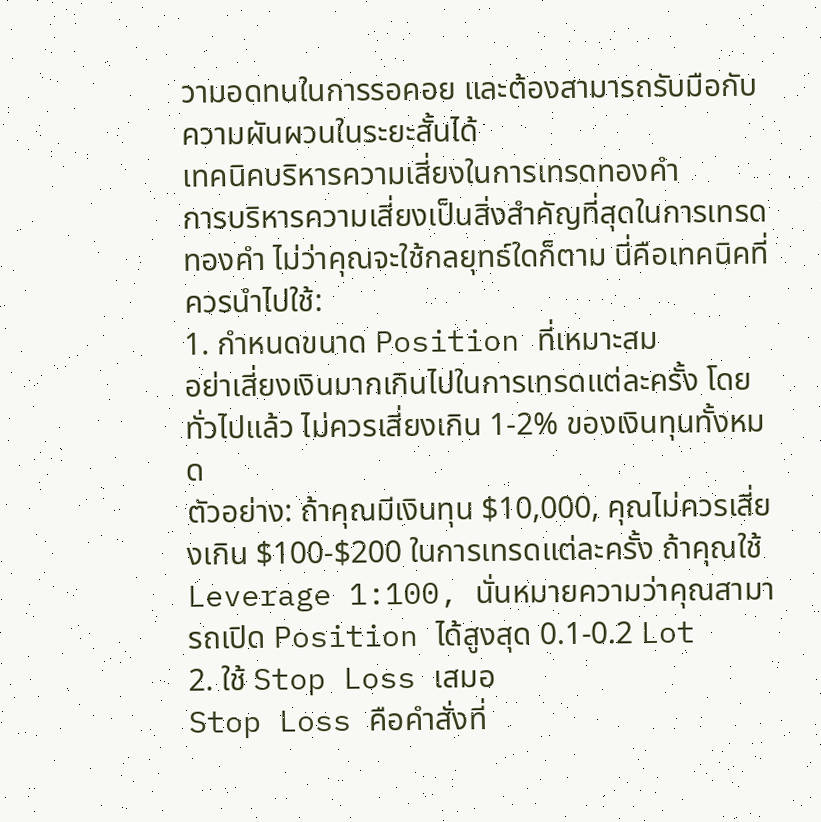วามอดทนในการรอคอย และต้องสามารถรับมือกับความผันผวนในระยะสั้นได้
เทคนิคบริหารความเสี่ยงในการเทรดทองคำ
การบริหารความเสี่ยงเป็นสิ่งสำคัญที่สุดในการเทรดทองคำ ไม่ว่าคุณจะใช้กลยุทธ์ใดก็ตาม นี่คือเทคนิคที่ควรนำไปใช้:
1. กำหนดขนาด Position ที่เหมาะสม
อย่าเสี่ยงเงินมากเกินไปในการเทรดแต่ละครั้ง โดยทั่วไปแล้ว ไม่ควรเสี่ยงเกิน 1-2% ของเงินทุนทั้งหมด
ตัวอย่าง: ถ้าคุณมีเงินทุน $10,000, คุณไม่ควรเสี่ยงเกิน $100-$200 ในการเทรดแต่ละครั้ง ถ้าคุณใช้ Leverage 1:100, นั่นหมายความว่าคุณสามารถเปิด Position ได้สูงสุด 0.1-0.2 Lot
2. ใช้ Stop Loss เสมอ
Stop Loss คือคำสั่งที่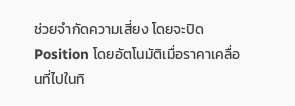ช่วยจำกัดความเสี่ยง โดยจะปิด Position โดยอัตโนมัติเมื่อราคาเคลื่อนที่ไปในทิ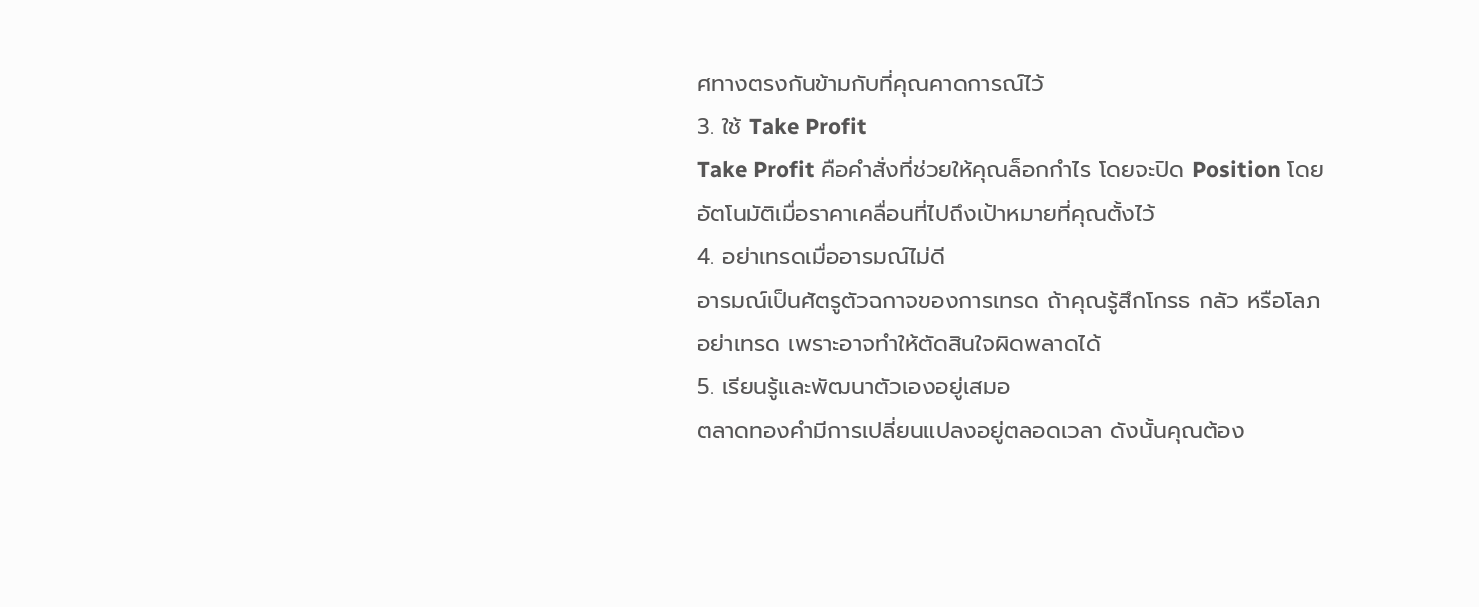ศทางตรงกันข้ามกับที่คุณคาดการณ์ไว้
3. ใช้ Take Profit
Take Profit คือคำสั่งที่ช่วยให้คุณล็อกกำไร โดยจะปิด Position โดยอัตโนมัติเมื่อราคาเคลื่อนที่ไปถึงเป้าหมายที่คุณตั้งไว้
4. อย่าเทรดเมื่ออารมณ์ไม่ดี
อารมณ์เป็นศัตรูตัวฉกาจของการเทรด ถ้าคุณรู้สึกโกรธ กลัว หรือโลภ อย่าเทรด เพราะอาจทำให้ตัดสินใจผิดพลาดได้
5. เรียนรู้และพัฒนาตัวเองอยู่เสมอ
ตลาดทองคำมีการเปลี่ยนแปลงอยู่ตลอดเวลา ดังนั้นคุณต้อง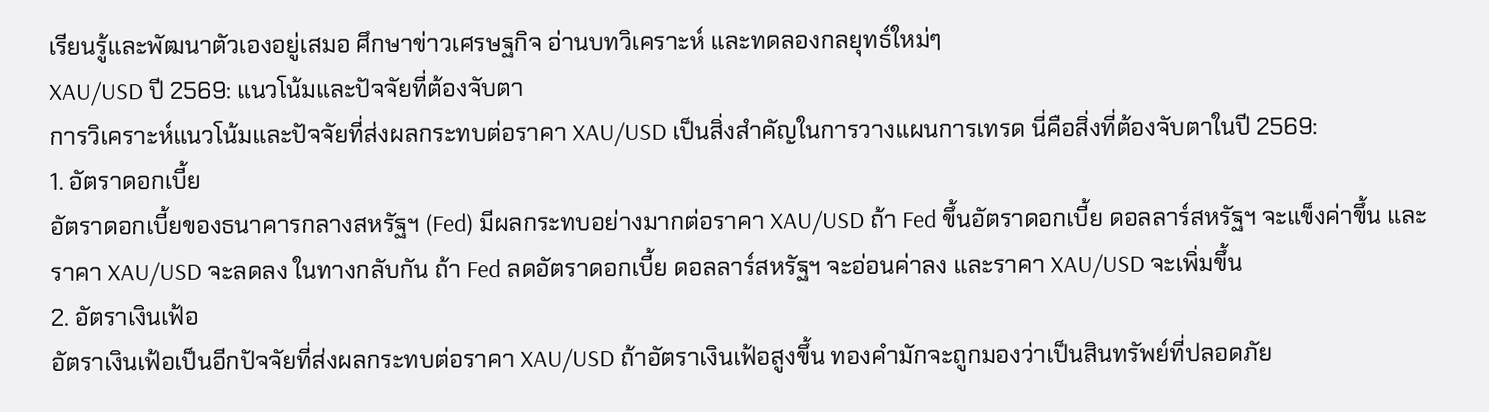เรียนรู้และพัฒนาตัวเองอยู่เสมอ ศึกษาข่าวเศรษฐกิจ อ่านบทวิเคราะห์ และทดลองกลยุทธ์ใหม่ๆ
XAU/USD ปี 2569: แนวโน้มและปัจจัยที่ต้องจับตา
การวิเคราะห์แนวโน้มและปัจจัยที่ส่งผลกระทบต่อราคา XAU/USD เป็นสิ่งสำคัญในการวางแผนการเทรด นี่คือสิ่งที่ต้องจับตาในปี 2569:
1. อัตราดอกเบี้ย
อัตราดอกเบี้ยของธนาคารกลางสหรัฐฯ (Fed) มีผลกระทบอย่างมากต่อราคา XAU/USD ถ้า Fed ขึ้นอัตราดอกเบี้ย ดอลลาร์สหรัฐฯ จะแข็งค่าขึ้น และราคา XAU/USD จะลดลง ในทางกลับกัน ถ้า Fed ลดอัตราดอกเบี้ย ดอลลาร์สหรัฐฯ จะอ่อนค่าลง และราคา XAU/USD จะเพิ่มขึ้น
2. อัตราเงินเฟ้อ
อัตราเงินเฟ้อเป็นอีกปัจจัยที่ส่งผลกระทบต่อราคา XAU/USD ถ้าอัตราเงินเฟ้อสูงขึ้น ทองคำมักจะถูกมองว่าเป็นสินทรัพย์ที่ปลอดภัย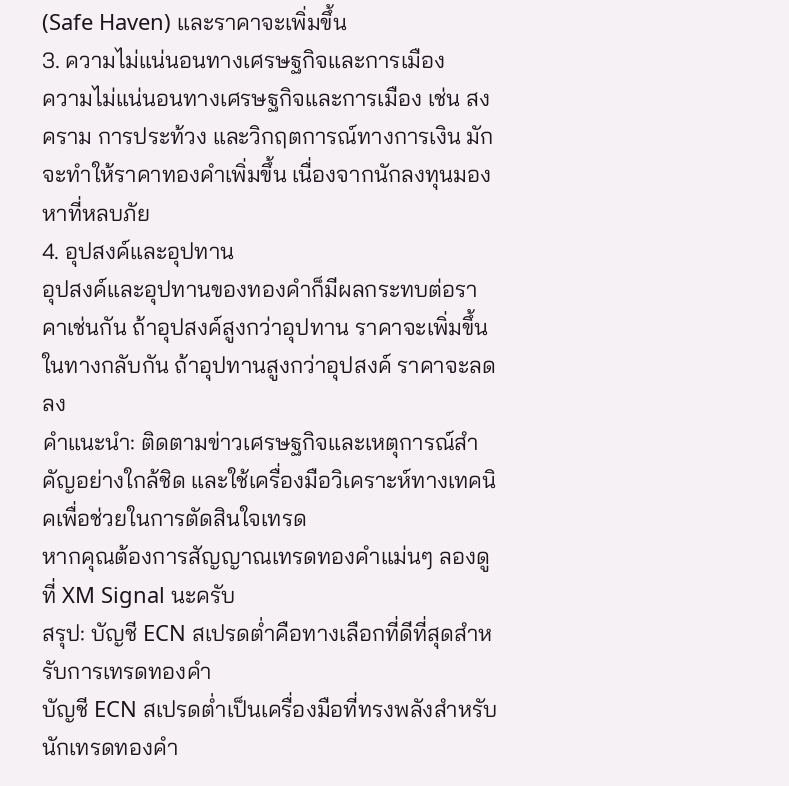(Safe Haven) และราคาจะเพิ่มขึ้น
3. ความไม่แน่นอนทางเศรษฐกิจและการเมือง
ความไม่แน่นอนทางเศรษฐกิจและการเมือง เช่น สงคราม การประท้วง และวิกฤตการณ์ทางการเงิน มักจะทำให้ราคาทองคำเพิ่มขึ้น เนื่องจากนักลงทุนมองหาที่หลบภัย
4. อุปสงค์และอุปทาน
อุปสงค์และอุปทานของทองคำก็มีผลกระทบต่อราคาเช่นกัน ถ้าอุปสงค์สูงกว่าอุปทาน ราคาจะเพิ่มขึ้น ในทางกลับกัน ถ้าอุปทานสูงกว่าอุปสงค์ ราคาจะลดลง
คำแนะนำ: ติดตามข่าวเศรษฐกิจและเหตุการณ์สำคัญอย่างใกล้ชิด และใช้เครื่องมือวิเคราะห์ทางเทคนิคเพื่อช่วยในการตัดสินใจเทรด
หากคุณต้องการสัญญาณเทรดทองคำแม่นๆ ลองดูที่ XM Signal นะครับ
สรุป: บัญชี ECN สเปรดต่ำคือทางเลือกที่ดีที่สุดสำหรับการเทรดทองคำ
บัญชี ECN สเปรดต่ำเป็นเครื่องมือที่ทรงพลังสำหรับนักเทรดทองคำ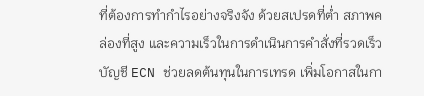ที่ต้องการทำกำไรอย่างจริงจัง ด้วยสเปรดที่ต่ำ สภาพคล่องที่สูง และความเร็วในการดำเนินการคำสั่งที่รวดเร็ว บัญชี ECN ช่วยลดต้นทุนในการเทรด เพิ่มโอกาสในกา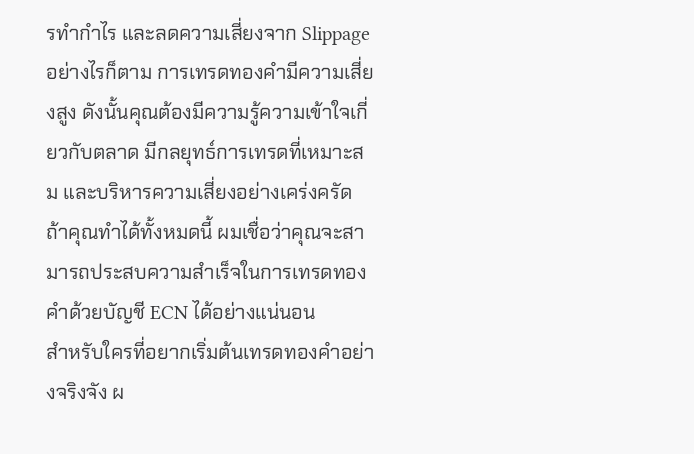รทำกำไร และลดความเสี่ยงจาก Slippage
อย่างไรก็ตาม การเทรดทองคำมีความเสี่ยงสูง ดังนั้นคุณต้องมีความรู้ความเข้าใจเกี่ยวกับตลาด มีกลยุทธ์การเทรดที่เหมาะสม และบริหารความเสี่ยงอย่างเคร่งครัด ถ้าคุณทำได้ทั้งหมดนี้ ผมเชื่อว่าคุณจะสามารถประสบความสำเร็จในการเทรดทองคำด้วยบัญชี ECN ได้อย่างแน่นอน
สำหรับใครที่อยากเริ่มต้นเทรดทองคำอย่างจริงจัง ผ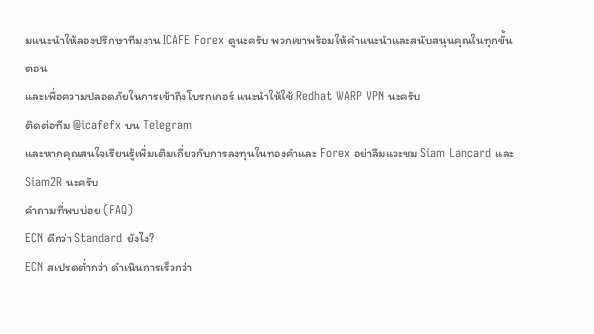มแนะนำให้ลองปรึกษาทีมงาน ICAFE Forex ดูนะครับ พวกเขาพร้อมให้คำแนะนำและสนับสนุนคุณในทุกขั้นตอน
และเพื่อความปลอดภัยในการเข้าถึงโบรกเกอร์ แนะนำให้ใช้ Redhat WARP VPN นะครับ
ติดต่อทีม @icafefx บน Telegram
และหากคุณสนใจเรียนรู้เพิ่มเติมเกี่ยวกับการลงทุนในทองคำและ Forex อย่าลืมแวะชม Siam Lancard และ Siam2R นะครับ
คำถามที่พบบ่อย (FAQ)
ECN ดีกว่า Standard ยังไง?
ECN สเปรดต่ำกว่า ดำเนินการเร็วกว่า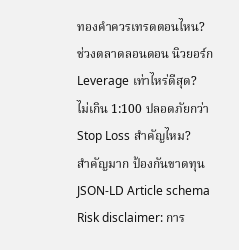ทองคำควรเทรดตอนไหน?
ช่วงตลาดลอนดอน นิวยอร์ก
Leverage เท่าไหร่ดีสุด?
ไม่เกิน 1:100 ปลอดภัยกว่า
Stop Loss สำคัญไหม?
สำคัญมาก ป้องกันขาดทุน
JSON-LD Article schema
Risk disclaimer: การ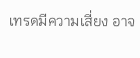เทรดมีความเสี่ยง อาจ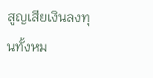สูญเสียเงินลงทุนทั้งหม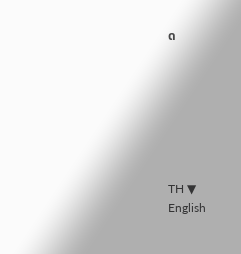ด







TH ▼
English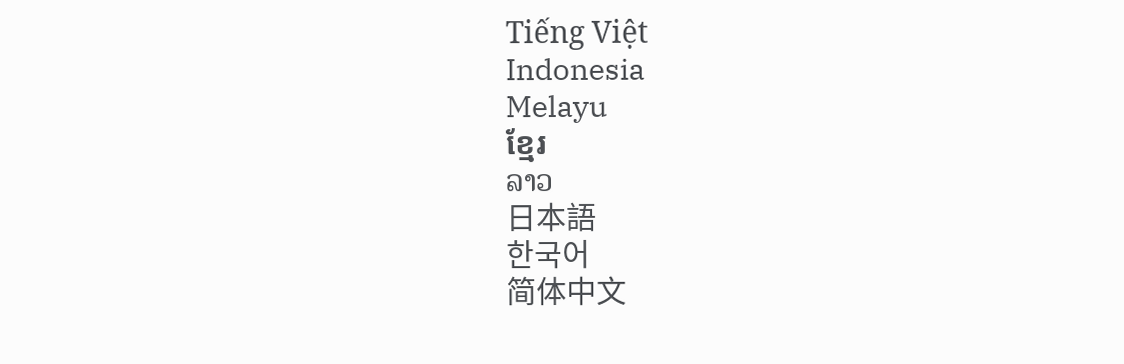Tiếng Việt
Indonesia
Melayu
ខ្មែរ
ລາວ
日本語
한국어
简体中文